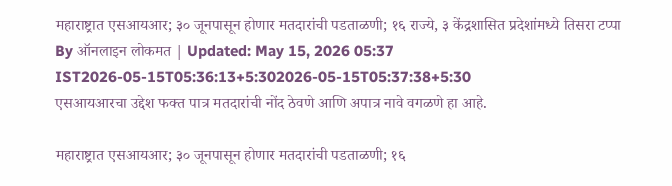महाराष्ट्रात एसआयआर; ३० जूनपासून होणार मतदारांची पडताळणी; १६ राज्ये, ३ केंद्रशासित प्रदेशांमध्ये तिसरा टप्पा
By ऑनलाइन लोकमत | Updated: May 15, 2026 05:37 IST2026-05-15T05:36:13+5:302026-05-15T05:37:38+5:30
एसआयआरचा उद्देश फक्त पात्र मतदारांची नोंद ठेवणे आणि अपात्र नावे वगळणे हा आहे.

महाराष्ट्रात एसआयआर; ३० जूनपासून होणार मतदारांची पडताळणी; १६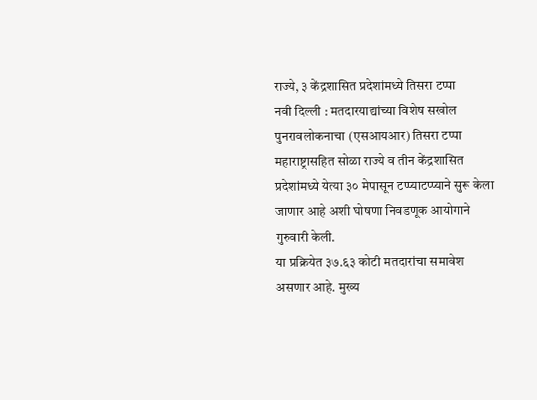राज्ये, ३ केंद्रशासित प्रदेशांमध्ये तिसरा टप्पा
नवी दिल्ली : मतदारयाद्यांच्या विशेष सखोल पुनरावलोकनाचा (एसआयआर) तिसरा टप्पा महाराष्ट्रासहित सोळा राज्ये व तीन केंद्रशासित प्रदेशांमध्ये येत्या ३० मेपासून टप्प्याटप्प्याने सुरू केला जाणार आहे अशी घोषणा निवडणूक आयोगाने गुरुवारी केली.
या प्रक्रियेत ३७.६३ कोटी मतदारांचा समावेश असणार आहे. मुख्य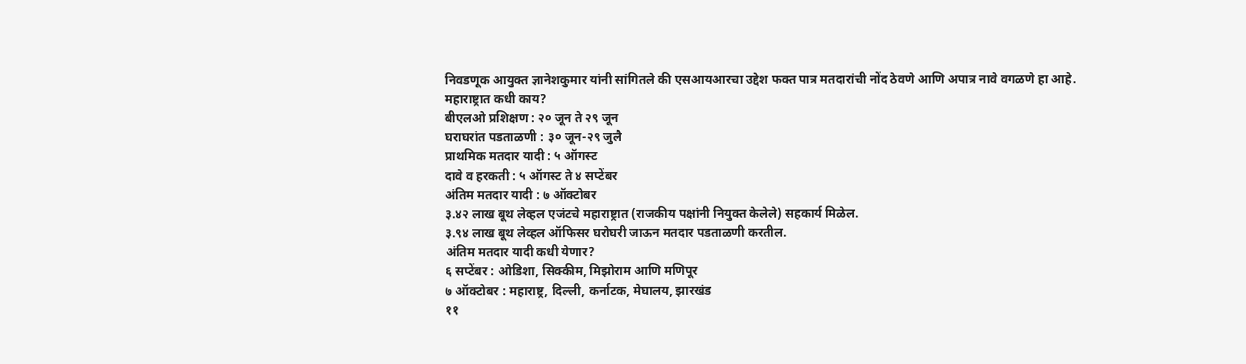निवडणूक आयुक्त ज्ञानेशकुमार यांनी सांगितले की एसआयआरचा उद्देश फक्त पात्र मतदारांची नोंद ठेवणे आणि अपात्र नावे वगळणे हा आहे.
महाराष्ट्रात कधी काय?
बीएलओ प्रशिक्षण : २० जून ते २९ जून
घराघरांत पडताळणी : ३० जून-२९ जुलै
प्राथमिक मतदार यादी : ५ ऑगस्ट
दावे व हरकती : ५ ऑगस्ट ते ४ सप्टेंबर
अंतिम मतदार यादी : ७ ऑक्टोबर
३.४२ लाख बूथ लेव्हल एजंटचे महाराष्ट्रात (राजकीय पक्षांनी नियुक्त केलेले) सहकार्य मिळेल.
३.९४ लाख बूथ लेव्हल ऑफिसर घरोघरी जाऊन मतदार पडताळणी करतील.
अंतिम मतदार यादी कधी येणार?
६ सप्टेंबर : ओडिशा, सिक्कीम, मिझोराम आणि मणिपूर
७ ऑक्टोबर : महाराष्ट्र, दिल्ली, कर्नाटक, मेघालय, झारखंड
११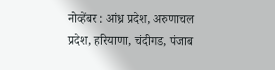नोव्हेंबर : आंध्र प्रदेश, अरुणाचल प्रदेश, हरियाणा, चंदीगड, पंजाब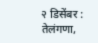२ डिसेंबर : तेलंगणा,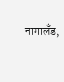नागालँड,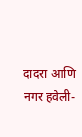दादरा आणि नगर हवेली-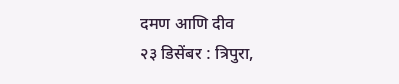दमण आणि दीव
२३ डिसेंबर : त्रिपुरा,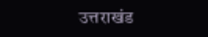उत्तराखंड